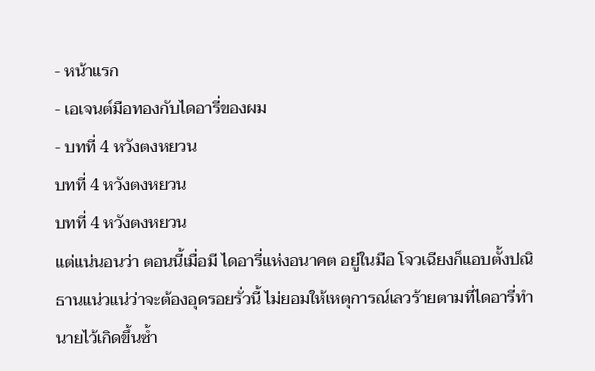- หน้าแรก
- เอเจนต์มือทองกับไดอารี่ของผม
- บทที่ 4 หวังตงหยวน
บทที่ 4 หวังตงหยวน
บทที่ 4 หวังตงหยวน
แต่แน่นอนว่า ตอนนี้เมื่อมี ไดอารี่แห่งอนาคต อยู่ในมือ โจวเฉียงก็แอบตั้งปณิธานแน่วแน่ว่าจะต้องอุดรอยรั่วนี้ ไม่ยอมให้เหตุการณ์เลวร้ายตามที่ไดอารี่ทำนายไว้เกิดขึ้นซ้ำ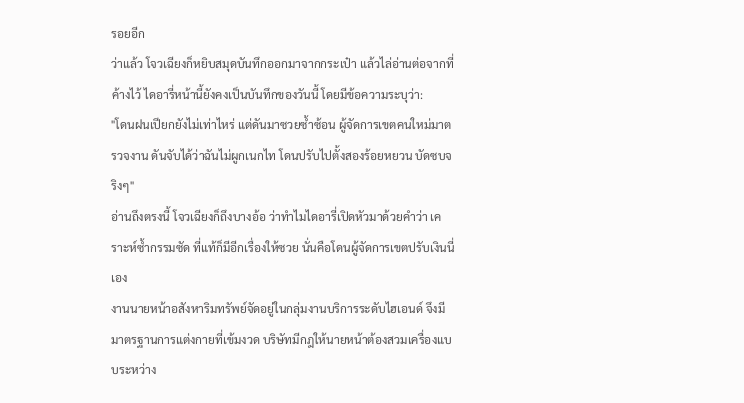รอยอีก
ว่าแล้ว โจวเฉียงก็หยิบสมุดบันทึกออกมาจากกระเป๋า แล้วไล่อ่านต่อจากที่ค้างไว้ ไดอารี่หน้านี้ยังคงเป็นบันทึกของวันนี้ โดยมีข้อความระบุว่า:
"โดนฝนเปียกยังไม่เท่าไหร่ แต่ดันมาซวยซ้ำซ้อน ผู้จัดการเขตคนใหม่มาตรวจงาน ดันจับได้ว่าฉันไม่ผูกเนกไท โดนปรับไปตั้งสองร้อยหยวน บัดซบจริงๆ"
อ่านถึงตรงนี้ โจวเฉียงก็ถึงบางอ้อ ว่าทำไมไดอารี่เปิดหัวมาด้วยคำว่า เคราะห์ซ้ำกรรมซัด ที่แท้ก็มีอีกเรื่องให้ซวย นั่นคือโดนผู้จัดการเขตปรับเงินนี่เอง
งานนายหน้าอสังหาริมทรัพย์จัดอยู่ในกลุ่มงานบริการระดับไฮเอนด์ จึงมีมาตรฐานการแต่งกายที่เข้มงวด บริษัทมีกฎให้นายหน้าต้องสวมเครื่องแบบระหว่าง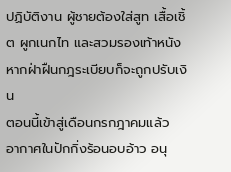ปฏิบัติงาน ผู้ชายต้องใส่สูท เสื้อเชิ้ต ผูกเนกไท และสวมรองเท้าหนัง หากฝ่าฝืนกฎระเบียบก็จะถูกปรับเงิน
ตอนนี้เข้าสู่เดือนกรกฎาคมแล้ว อากาศในปักกิ่งร้อนอบอ้าว อนุ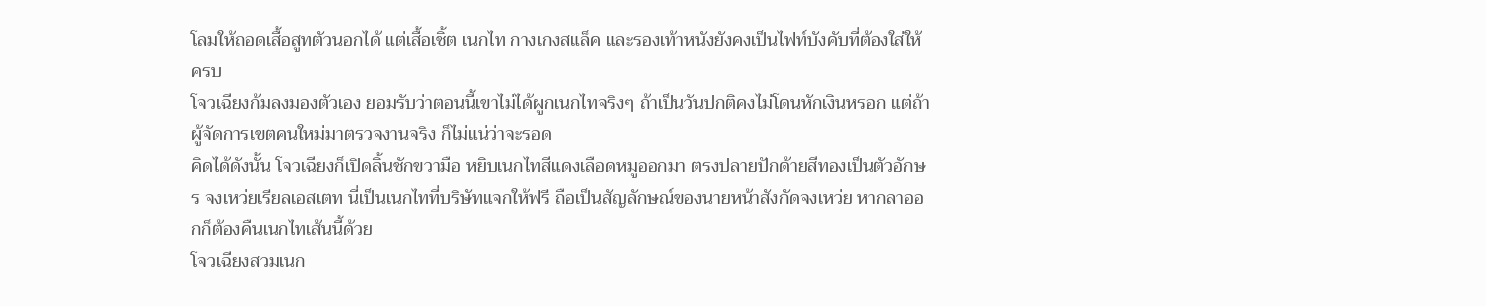โลมให้ถอดเสื้อสูทตัวนอกได้ แต่เสื้อเชิ้ต เนกไท กางเกงสแล็ค และรองเท้าหนังยังคงเป็นไฟท์บังคับที่ต้องใส่ให้ครบ
โจวเฉียงก้มลงมองตัวเอง ยอมรับว่าตอนนี้เขาไม่ได้ผูกเนกไทจริงๆ ถ้าเป็นวันปกติคงไม่โดนหักเงินหรอก แต่ถ้าผู้จัดการเขตคนใหม่มาตรวจงานจริง ก็ไม่แน่ว่าจะรอด
คิดได้ดังนั้น โจวเฉียงก็เปิดลิ้นชักขวามือ หยิบเนกไทสีแดงเลือดหมูออกมา ตรงปลายปักด้ายสีทองเป็นตัวอักษร จงเหว่ยเรียลเอสเตท นี่เป็นเนกไทที่บริษัทแจกให้ฟรี ถือเป็นสัญลักษณ์ของนายหน้าสังกัดจงเหว่ย หากลาออกก็ต้องคืนเนกไทเส้นนี้ด้วย
โจวเฉียงสวมเนก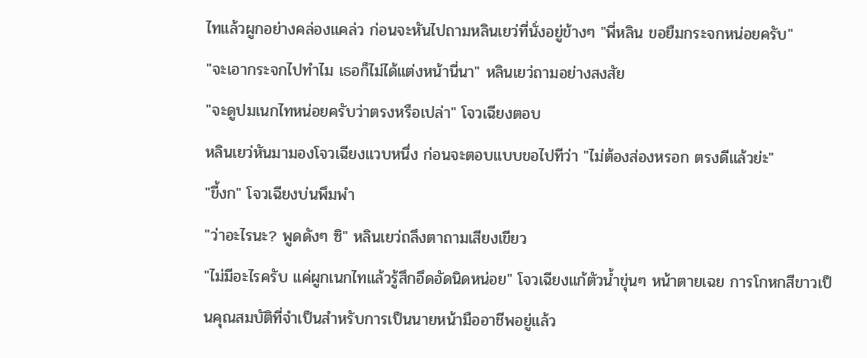ไทแล้วผูกอย่างคล่องแคล่ว ก่อนจะหันไปถามหลินเยว่ที่นั่งอยู่ข้างๆ "พี่หลิน ขอยืมกระจกหน่อยครับ"
"จะเอากระจกไปทำไม เธอก็ไม่ได้แต่งหน้านี่นา" หลินเยว่ถามอย่างสงสัย
"จะดูปมเนกไทหน่อยครับว่าตรงหรือเปล่า" โจวเฉียงตอบ
หลินเยว่หันมามองโจวเฉียงแวบหนึ่ง ก่อนจะตอบแบบขอไปทีว่า "ไม่ต้องส่องหรอก ตรงดีแล้วย่ะ"
"ขี้งก" โจวเฉียงบ่นพึมพำ
"ว่าอะไรนะ? พูดดังๆ ซิ" หลินเยว่ถลึงตาถามเสียงเขียว
"ไม่มีอะไรครับ แค่ผูกเนกไทแล้วรู้สึกอึดอัดนิดหน่อย" โจวเฉียงแก้ตัวน้ำขุ่นๆ หน้าตายเฉย การโกหกสีขาวเป็นคุณสมบัติที่จำเป็นสำหรับการเป็นนายหน้ามืออาชีพอยู่แล้ว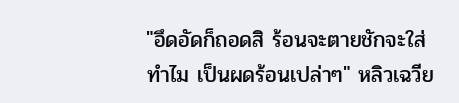"อึดอัดก็ถอดสิ ร้อนจะตายชักจะใส่ทำไม เป็นผดร้อนเปล่าๆ" หลิวเฉวีย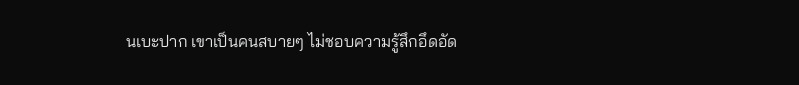นเบะปาก เขาเป็นคนสบายๆ ไม่ชอบความรู้สึกอึดอัด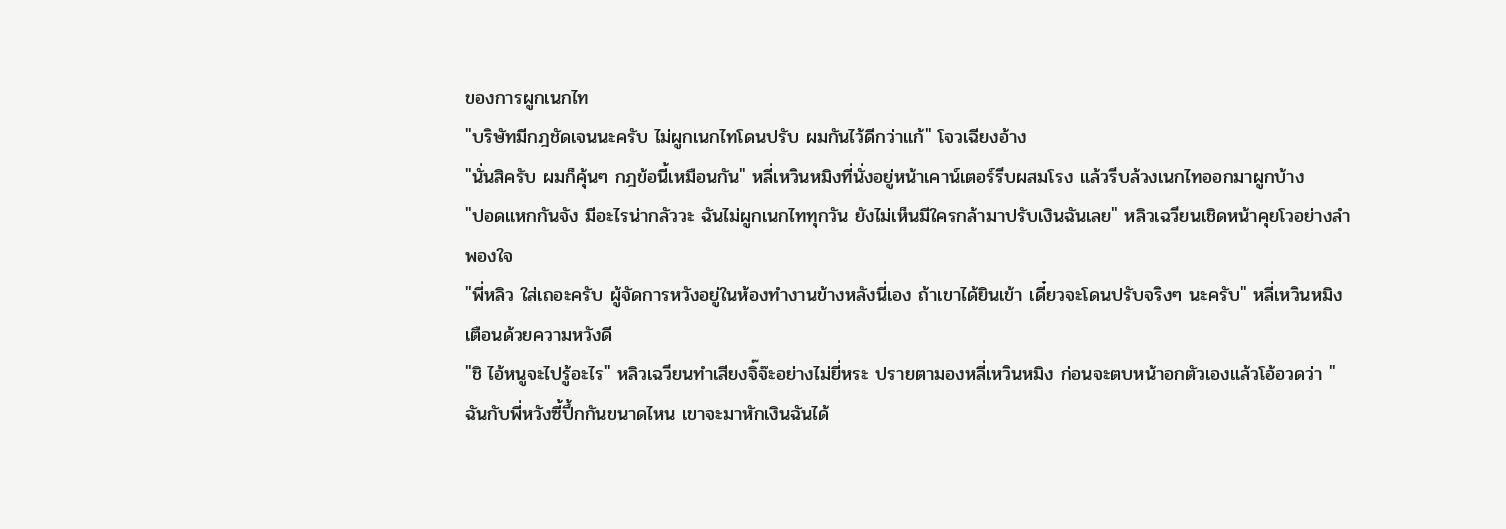ของการผูกเนกไท
"บริษัทมีกฎชัดเจนนะครับ ไม่ผูกเนกไทโดนปรับ ผมกันไว้ดีกว่าแก้" โจวเฉียงอ้าง
"นั่นสิครับ ผมก็คุ้นๆ กฎข้อนี้เหมือนกัน" หลี่เหวินหมิงที่นั่งอยู่หน้าเคาน์เตอร์รีบผสมโรง แล้วรีบล้วงเนกไทออกมาผูกบ้าง
"ปอดแหกกันจัง มีอะไรน่ากลัววะ ฉันไม่ผูกเนกไททุกวัน ยังไม่เห็นมีใครกล้ามาปรับเงินฉันเลย" หลิวเฉวียนเชิดหน้าคุยโวอย่างลำพองใจ
"พี่หลิว ใส่เถอะครับ ผู้จัดการหวังอยู่ในห้องทำงานข้างหลังนี่เอง ถ้าเขาได้ยินเข้า เดี๋ยวจะโดนปรับจริงๆ นะครับ" หลี่เหวินหมิงเตือนด้วยความหวังดี
"ชิ ไอ้หนูจะไปรู้อะไร" หลิวเฉวียนทำเสียงจิ๊จ๊ะอย่างไม่ยี่หระ ปรายตามองหลี่เหวินหมิง ก่อนจะตบหน้าอกตัวเองแล้วโอ้อวดว่า "ฉันกับพี่หวังซี้ปึ้กกันขนาดไหน เขาจะมาหักเงินฉันได้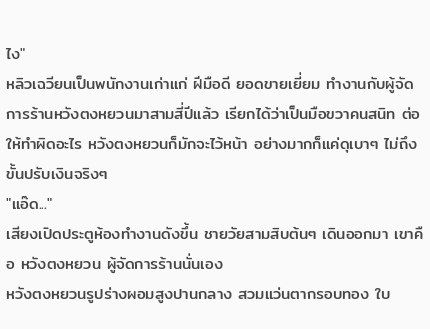ไง"
หลิวเฉวียนเป็นพนักงานเก่าแก่ ฝีมือดี ยอดขายเยี่ยม ทำงานกับผู้จัดการร้านหวังตงหยวนมาสามสี่ปีแล้ว เรียกได้ว่าเป็นมือขวาคนสนิท ต่อให้ทำผิดอะไร หวังตงหยวนก็มักจะไว้หน้า อย่างมากก็แค่ดุเบาๆ ไม่ถึงขั้นปรับเงินจริงๆ
"แอ๊ด..."
เสียงเปิดประตูห้องทำงานดังขึ้น ชายวัยสามสิบต้นๆ เดินออกมา เขาคือ หวังตงหยวน ผู้จัดการร้านนั่นเอง
หวังตงหยวนรูปร่างผอมสูงปานกลาง สวมแว่นตากรอบทอง ใบ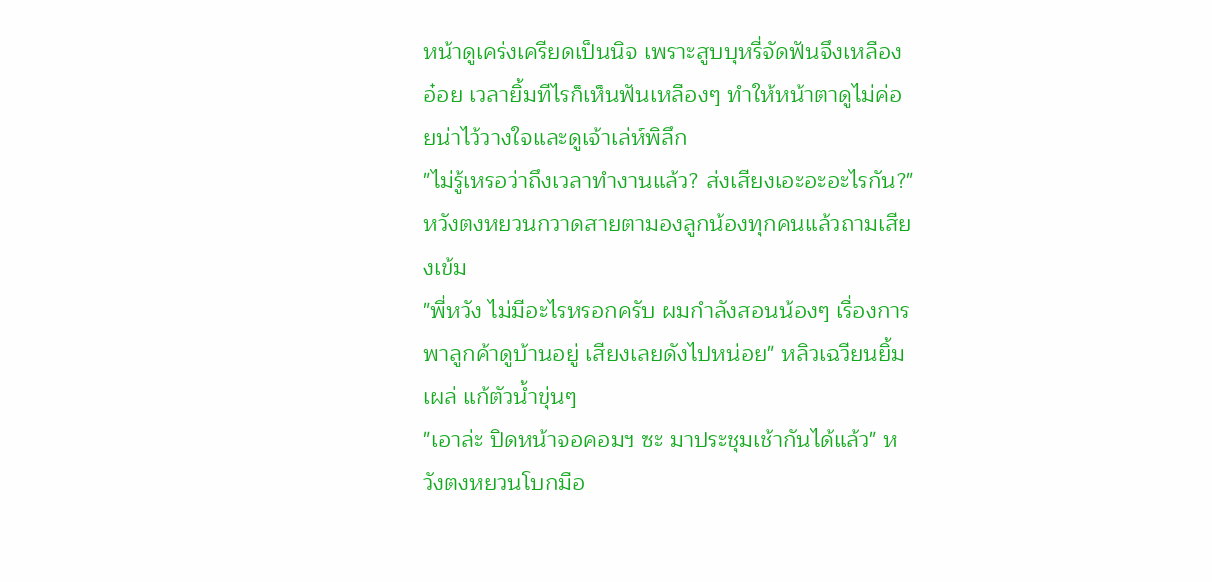หน้าดูเคร่งเครียดเป็นนิจ เพราะสูบบุหรี่จัดฟันจึงเหลืองอ๋อย เวลายิ้มทีไรก็เห็นฟันเหลืองๆ ทำให้หน้าตาดูไม่ค่อยน่าไว้วางใจและดูเจ้าเล่ห์พิลึก
"ไม่รู้เหรอว่าถึงเวลาทำงานแล้ว? ส่งเสียงเอะอะอะไรกัน?" หวังตงหยวนกวาดสายตามองลูกน้องทุกคนแล้วถามเสียงเข้ม
"พี่หวัง ไม่มีอะไรหรอกครับ ผมกำลังสอนน้องๆ เรื่องการพาลูกค้าดูบ้านอยู่ เสียงเลยดังไปหน่อย" หลิวเฉวียนยิ้มเผล่ แก้ตัวน้ำขุ่นๆ
"เอาล่ะ ปิดหน้าจอคอมฯ ซะ มาประชุมเช้ากันได้แล้ว" หวังตงหยวนโบกมือ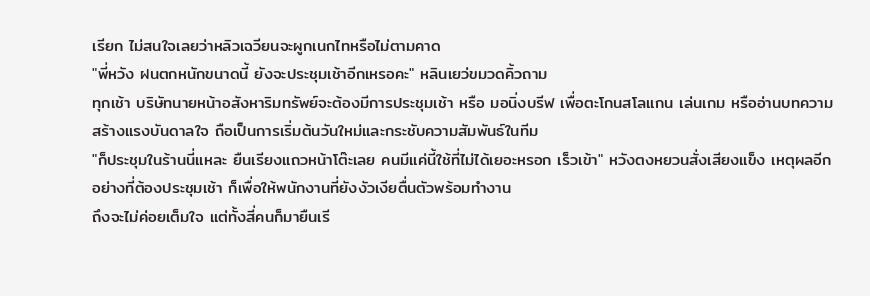เรียก ไม่สนใจเลยว่าหลิวเฉวียนจะผูกเนกไทหรือไม่ตามคาด
"พี่หวัง ฝนตกหนักขนาดนี้ ยังจะประชุมเช้าอีกเหรอคะ" หลินเยว่ขมวดคิ้วถาม
ทุกเช้า บริษัทนายหน้าอสังหาริมทรัพย์จะต้องมีการประชุมเช้า หรือ มอนิ่งบรีฟ เพื่อตะโกนสโลแกน เล่นเกม หรืออ่านบทความสร้างแรงบันดาลใจ ถือเป็นการเริ่มต้นวันใหม่และกระชับความสัมพันธ์ในทีม
"ก็ประชุมในร้านนี่แหละ ยืนเรียงแถวหน้าโต๊ะเลย คนมีแค่นี้ใช้ที่ไม่ได้เยอะหรอก เร็วเข้า" หวังตงหยวนสั่งเสียงแข็ง เหตุผลอีกอย่างที่ต้องประชุมเช้า ก็เพื่อให้พนักงานที่ยังงัวเงียตื่นตัวพร้อมทำงาน
ถึงจะไม่ค่อยเต็มใจ แต่ทั้งสี่คนก็มายืนเรี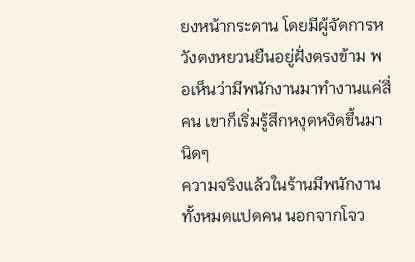ยงหน้ากระดาน โดยมีผู้จัดการหวังตงหยวนยืนอยู่ฝั่งตรงข้าม พอเห็นว่ามีพนักงานมาทำงานแค่สี่คน เขาก็เริ่มรู้สึกหงุดหงิดขึ้นมานิดๆ
ความจริงแล้วในร้านมีพนักงานทั้งหมดแปดคน นอกจากโจว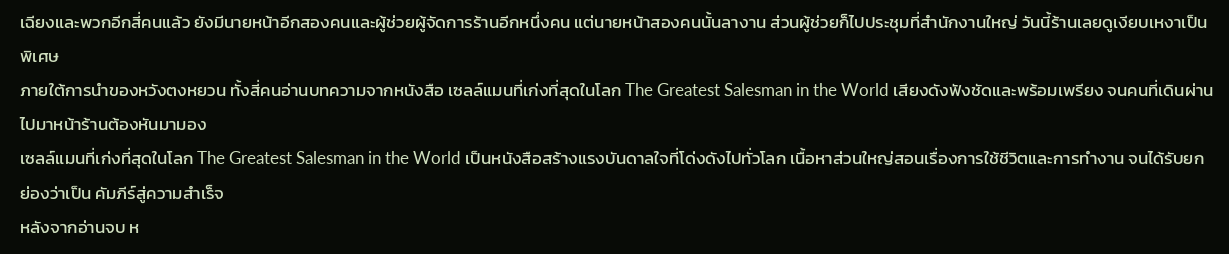เฉียงและพวกอีกสี่คนแล้ว ยังมีนายหน้าอีกสองคนและผู้ช่วยผู้จัดการร้านอีกหนึ่งคน แต่นายหน้าสองคนนั้นลางาน ส่วนผู้ช่วยก็ไปประชุมที่สำนักงานใหญ่ วันนี้ร้านเลยดูเงียบเหงาเป็นพิเศษ
ภายใต้การนำของหวังตงหยวน ทั้งสี่คนอ่านบทความจากหนังสือ เซลล์แมนที่เก่งที่สุดในโลก The Greatest Salesman in the World เสียงดังฟังชัดและพร้อมเพรียง จนคนที่เดินผ่านไปมาหน้าร้านต้องหันมามอง
เซลล์แมนที่เก่งที่สุดในโลก The Greatest Salesman in the World เป็นหนังสือสร้างแรงบันดาลใจที่โด่งดังไปทั่วโลก เนื้อหาส่วนใหญ่สอนเรื่องการใช้ชีวิตและการทำงาน จนได้รับยกย่องว่าเป็น คัมภีร์สู่ความสำเร็จ
หลังจากอ่านจบ ห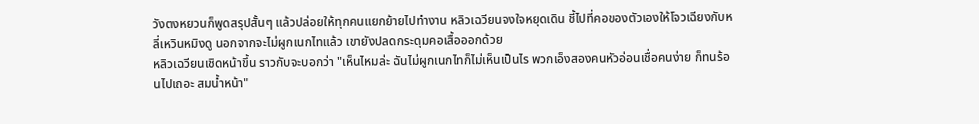วังตงหยวนก็พูดสรุปสั้นๆ แล้วปล่อยให้ทุกคนแยกย้ายไปทำงาน หลิวเฉวียนจงใจหยุดเดิน ชี้ไปที่คอของตัวเองให้โจวเฉียงกับหลี่เหวินหมิงดู นอกจากจะไม่ผูกเนกไทแล้ว เขายังปลดกระดุมคอเสื้อออกด้วย
หลิวเฉวียนเชิดหน้าขึ้น ราวกับจะบอกว่า "เห็นไหมล่ะ ฉันไม่ผูกเนกไทก็ไม่เห็นเป็นไร พวกเอ็งสองคนหัวอ่อนเชื่อคนง่าย ก็ทนร้อนไปเถอะ สมน้ำหน้า"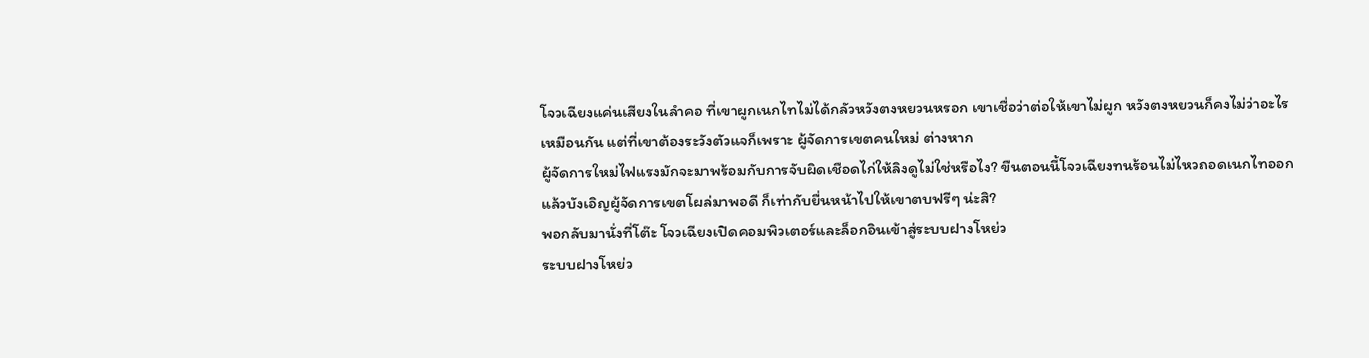โจวเฉียงแค่นเสียงในลำคอ ที่เขาผูกเนกไทไม่ได้กลัวหวังตงหยวนหรอก เขาเชื่อว่าต่อให้เขาไม่ผูก หวังตงหยวนก็คงไม่ว่าอะไรเหมือนกัน แต่ที่เขาต้องระวังตัวแจก็เพราะ ผู้จัดการเขตคนใหม่ ต่างหาก
ผู้จัดการใหม่ไฟแรงมักจะมาพร้อมกับการจับผิดเชือดไก่ให้ลิงดูไม่ใช่หรือไง? ขืนตอนนี้โจวเฉียงทนร้อนไม่ไหวถอดเนกไทออก แล้วบังเอิญผู้จัดการเขตโผล่มาพอดี ก็เท่ากับยื่นหน้าไปให้เขาตบฟรีๆ น่ะสิ?
พอกลับมานั่งที่โต๊ะ โจวเฉียงเปิดคอมพิวเตอร์และล็อกอินเข้าสู่ระบบฝางโหย่ว
ระบบฝางโหย่ว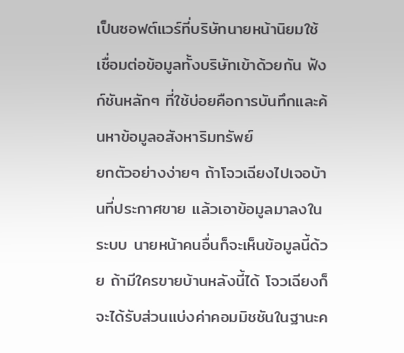เป็นซอฟต์แวร์ที่บริษัทนายหน้านิยมใช้ เชื่อมต่อข้อมูลทั้งบริษัทเข้าด้วยกัน ฟังก์ชันหลักๆ ที่ใช้บ่อยคือการบันทึกและค้นหาข้อมูลอสังหาริมทรัพย์
ยกตัวอย่างง่ายๆ ถ้าโจวเฉียงไปเจอบ้านที่ประกาศขาย แล้วเอาข้อมูลมาลงในระบบ นายหน้าคนอื่นก็จะเห็นข้อมูลนี้ด้วย ถ้ามีใครขายบ้านหลังนี้ได้ โจวเฉียงก็จะได้รับส่วนแบ่งค่าคอมมิชชันในฐานะค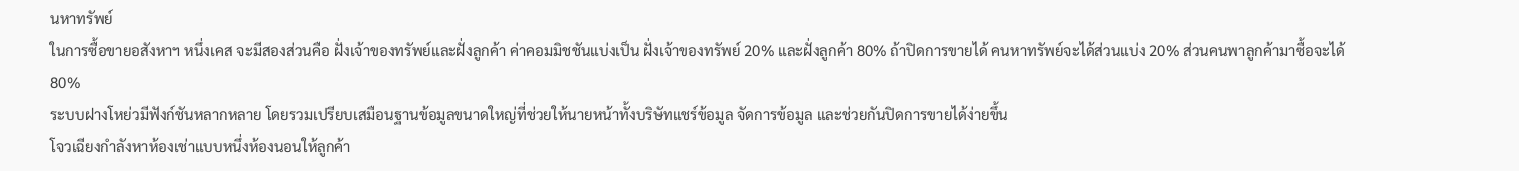นหาทรัพย์
ในการซื้อขายอสังหาฯ หนึ่งเคส จะมีสองส่วนคือ ฝั่งเจ้าของทรัพย์และฝั่งลูกค้า ค่าคอมมิชชันแบ่งเป็น ฝั่งเจ้าของทรัพย์ 20% และฝั่งลูกค้า 80% ถ้าปิดการขายได้ คนหาทรัพย์จะได้ส่วนแบ่ง 20% ส่วนคนพาลูกค้ามาซื้อจะได้ 80%
ระบบฝางโหย่วมีฟังก์ชันหลากหลาย โดยรวมเปรียบเสมือนฐานข้อมูลขนาดใหญ่ที่ช่วยให้นายหน้าทั้งบริษัทแชร์ข้อมูล จัดการข้อมูล และช่วยกันปิดการขายได้ง่ายขึ้น
โจวเฉียงกำลังหาห้องเช่าแบบหนึ่งห้องนอนให้ลูกค้า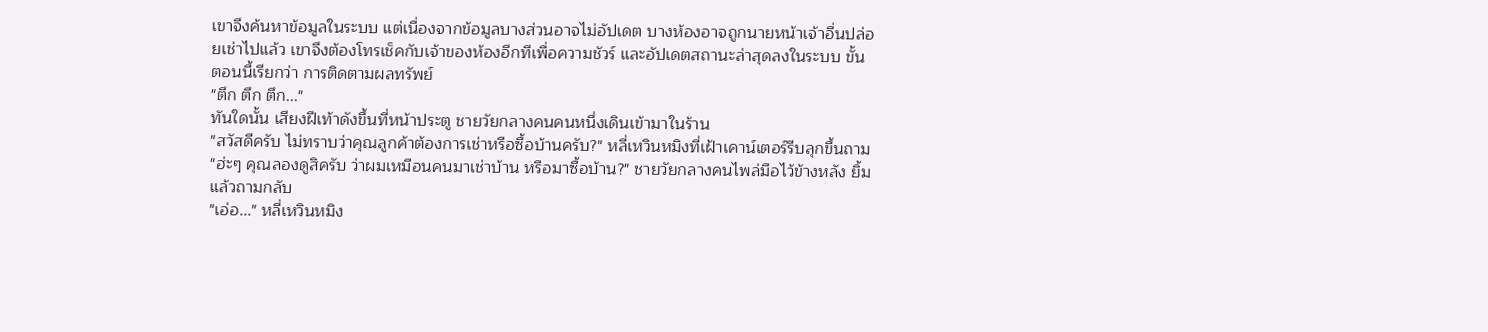เขาจึงค้นหาข้อมูลในระบบ แต่เนื่องจากข้อมูลบางส่วนอาจไม่อัปเดต บางห้องอาจถูกนายหน้าเจ้าอื่นปล่อยเช่าไปแล้ว เขาจึงต้องโทรเช็คกับเจ้าของห้องอีกทีเพื่อความชัวร์ และอัปเดตสถานะล่าสุดลงในระบบ ขั้นตอนนี้เรียกว่า การติดตามผลทรัพย์
"ตึก ตึก ตึก..."
ทันใดนั้น เสียงฝีเท้าดังขึ้นที่หน้าประตู ชายวัยกลางคนคนหนึ่งเดินเข้ามาในร้าน
"สวัสดีครับ ไม่ทราบว่าคุณลูกค้าต้องการเช่าหรือซื้อบ้านครับ?" หลี่เหวินหมิงที่เฝ้าเคาน์เตอร์รีบลุกขึ้นถาม
"ฮ่ะๆ คุณลองดูสิครับ ว่าผมเหมือนคนมาเช่าบ้าน หรือมาซื้อบ้าน?" ชายวัยกลางคนไพล่มือไว้ข้างหลัง ยิ้มแล้วถามกลับ
"เอ่อ..." หลี่เหวินหมิง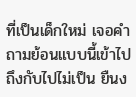ที่เป็นเด็กใหม่ เจอคำถามย้อนแบบนี้เข้าไปถึงกับไปไม่เป็น ยืนง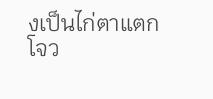งเป็นไก่ตาแตก
โจว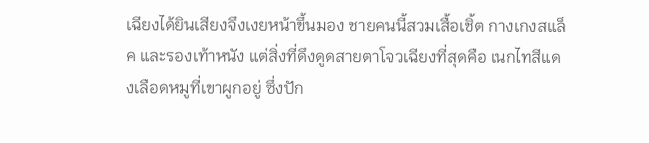เฉียงได้ยินเสียงจึงเงยหน้าขึ้นมอง ชายคนนี้สวมเสื้อเชิ้ต กางเกงสแล็ค และรองเท้าหนัง แต่สิ่งที่ดึงดูดสายตาโจวเฉียงที่สุดคือ เนกไทสีแดงเลือดหมูที่เขาผูกอยู่ ซึ่งปัก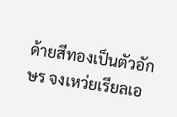ด้ายสีทองเป็นตัวอักษร จงเหว่ยเรียลเอ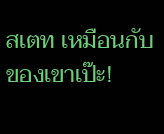สเตท เหมือนกับของเขาเป๊ะ!